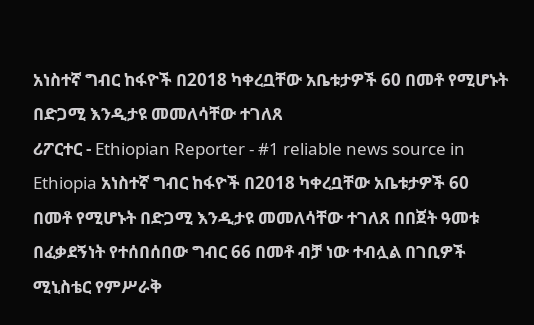አነስተኛ ግብር ከፋዮች በ2018 ካቀረቧቸው አቤቱታዎች 60 በመቶ የሚሆኑት በድጋሚ እንዲታዩ መመለሳቸው ተገለጸ
ሪፖርተር - Ethiopian Reporter - #1 reliable news source in Ethiopia አነስተኛ ግብር ከፋዮች በ2018 ካቀረቧቸው አቤቱታዎች 60 በመቶ የሚሆኑት በድጋሚ እንዲታዩ መመለሳቸው ተገለጸ በበጀት ዓመቱ በፈቃደኝነት የተሰበሰበው ግብር 66 በመቶ ብቻ ነው ተብሏል በገቢዎች ሚኒስቴር የምሥራቅ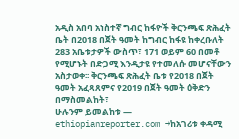አዲስ አበባ አነስተኛ ግብር ከፋዮች ቅርንጫፍ ጽሕፈት ቤት በ2018 በጀት ዓመት ከግብር ከፋዩ ከቀረቡለት 283 አቤቱታዎች ውስጥ፣ 171 ወይም 60 በመቶ የሚሆኑት በድጋሚ እንዲታዩ የተመለሱ መሆናቸውን አስታወቀ፡፡ ቅርንጫፍ ጽሕፈት ቤቱ የ2018 በጀት ዓመት አፈጻጸምና የ2019 በጀት ዓመት ዕቅድን በማስመልከት፣
ሁሉንም ይመልከቱ — ethiopianreporter.com →ከአገሪቱ ቀዳሚ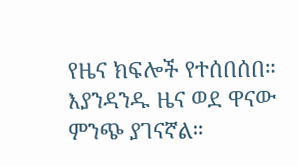የዜና ክፍሎች የተሰበሰበ። እያንዳንዱ ዜና ወደ ዋናው ምንጭ ያገናኛል።